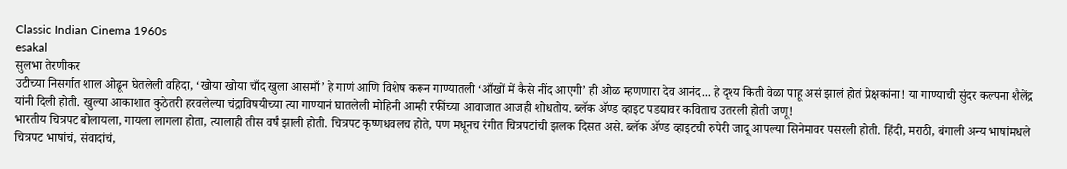Classic Indian Cinema 1960s
esakal
सुलभा तेरणीकर
उटीच्या निसर्गात शाल ओढून घेतलेली वहिदा, ‘खोया खोया चाँद खुला आसमाँ’ हे गाणं आणि विशेष करून गाण्यातली ‘आँखों में कैसे नींद आएगी’ ही ओळ म्हणणारा देव आनंद... हे दृश्य किती वेळा पाहू असं झालं होतं प्रेक्षकांना! या गाण्याची सुंदर कल्पना शैलेंद्र यांनी दिली होती. खुल्या आकाशात कुठेतरी हरवलेल्या चंद्राविषयीच्या त्या गाण्यानं घातलेली मोहिनी आम्ही रफींच्या आवाजात आजही शोधतोय. ब्लॅक ॲण्ड व्हाइट पडद्यावर कविताच उतरली होती जणू!
भारतीय चित्रपट बोलायला, गायला लागला होता, त्यालाही तीस वर्षं झाली होती. चित्रपट कृष्णधवलच होते, पण मधूनच रंगीत चित्रपटांची झलक दिसत असे. ब्लॅक ॲण्ड व्हाइटची रुपेरी जादू आपल्या सिनेमावर पसरली होती. हिंदी, मराठी, बंगाली अन्य भाषांमधले चित्रपट भाषांचं, संवादांचं,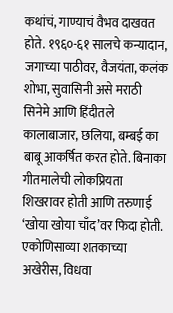कथांचं, गाण्याचं वैभव दाखवत होते. १९६०-६१ सालचे कन्यादान, जगाच्या पाठीवर, वैजयंता, कलंक शोभा, सुवासिनी असे मराठी सिनेमे आणि हिंदीतले कालाबाजार, छलिया, बम्बई का बाबू आकर्षित करत होते. बिनाका गीतमालेची लोकप्रियता शिखरावर होती आणि तरुणाई ‘खोया खोया चाँद’वर फिदा होती.
एकोणिसाव्या शतकाच्या अखेरीस, विधवा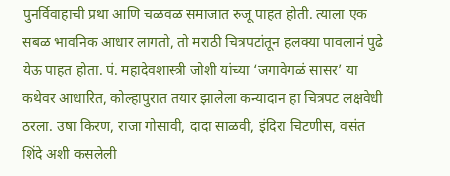पुनर्विवाहाची प्रथा आणि चळवळ समाजात रुजू पाहत होती. त्याला एक सबळ भावनिक आधार लागतो, तो मराठी चित्रपटांतून हलक्या पावलानं पुढे येऊ पाहत होता. पं. महादेवशास्त्री जोशी यांच्या ‘जगावेगळं सासर’ या कथेवर आधारित, कोल्हापुरात तयार झालेला कन्यादान हा चित्रपट लक्षवेधी ठरला. उषा किरण, राजा गोसावी, दादा साळवी, इंदिरा चिटणीस, वसंत शिंदे अशी कसलेली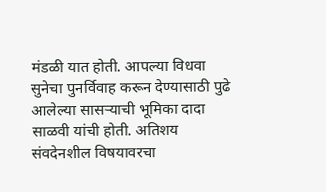मंडळी यात होती. आपल्या विधवा सुनेचा पुनर्विवाह करून देण्यासाठी पुढे आलेल्या सासऱ्याची भूमिका दादा साळवी यांची होती. अतिशय संवदेनशील विषयावरचा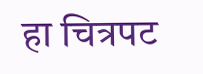हा चित्रपट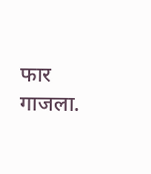फार गाजला.